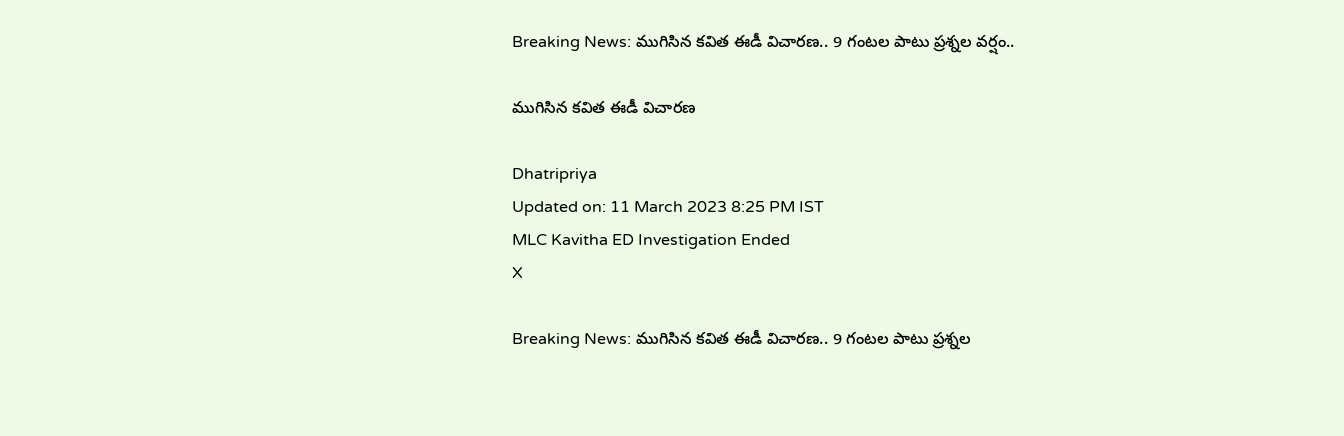Breaking News: ముగిసిన కవిత ఈడీ విచారణ.. 9 గంటల పాటు ప్రశ్నల వర్షం..

ముగిసిన కవిత ఈడీ విచారణ

Dhatripriya
Updated on: 11 March 2023 8:25 PM IST
MLC Kavitha ED Investigation Ended
X

Breaking News: ముగిసిన కవిత ఈడీ విచారణ.. 9 గంటల పాటు ప్రశ్నల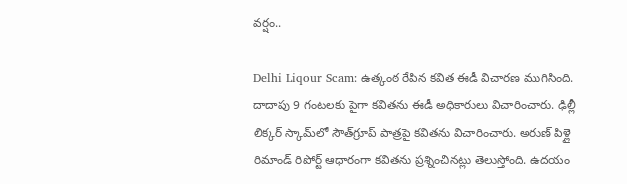వర్షం..

Delhi Liqour Scam: ఉత్కంఠ రేపిన కవిత ఈడీ విచారణ ముగిసింది. దాదాపు 9 గంటలకు పైగా కవితను ఈడీ అధికారులు విచారించారు. ఢిల్లీ లిక్కర్ స్కామ్‌లో సౌత్‌గ్రూప్ పాత్రపై కవితను విచారించారు. అరుణ్ పిళ్లై రిమాండ్ రిపోర్ట్ ఆధారంగా కవితను ప్రశ్నించినట్లు తెలుస్తోంది. ఉదయం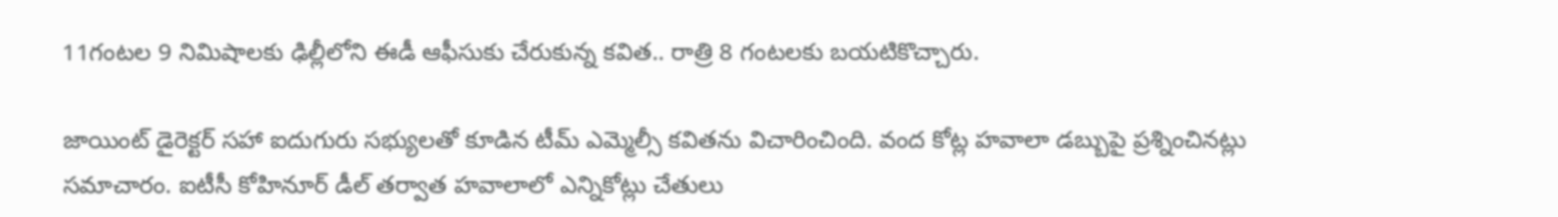11గంటల 9 నిమిషాలకు ఢిల్లీలోని ఈడీ ఆఫీసుకు చేరుకున్న కవిత.. రాత్రి 8 గంటలకు బయటికొచ్చారు.

జాయింట్ డైరెక్టర్ సహా ఐదుగురు సభ్యులతో కూడిన టీమ్ ఎమ్మెల్సీ కవితను విచారించింది. వంద కోట్ల హవాలా డబ్బుపై ప్రశ్నించినట్లు సమాచారం. ఐటీసీ కోహినూర్‌ డీల్ తర్వాత హవాలాలో ఎన్నికోట్లు చేతులు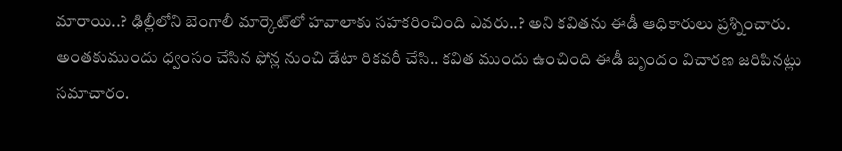మారాయి..? ఢిల్లీలోని బెంగాలీ మార్కెట్‌లో హవాలాకు సహకరించింది ఎవరు..? అని కవితను ఈడీ ఆధికారులు ప్రశ్నించారు. అంతకుముందు ధ్వంసం చేసిన ఫోన్ల నుంచి డేటా రికవరీ చేసి.. కవిత ముందు ఉంచింది ఈడీ బృందం విచారణ జరిపినట్లు సమాచారం.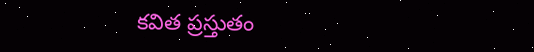కవిత ప్రస్తుతం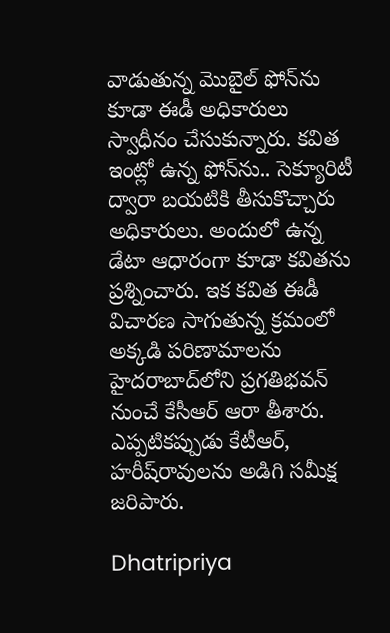వాడుతున్న మొబైల్ ఫోన్‌ను కూడా ఈడీ అధికారులు స్వాధీనం చేసుకున్నారు. కవిత ఇంట్లో ఉన్న ఫోన్‌ను.. సెక్యూరిటీ ద్వారా బయటికి తీసుకొచ్చారు అధికారులు. అందులో ఉన్న డేటా ఆధారంగా కూడా కవితను ప్రశ్నించారు. ఇక కవిత ఈడీ విచారణ సాగుతున్న క్రమంలో అక్కడి పరిణామాలను హైదరాబాద్‌లోని ప్రగతిభవన్ నుంచే కేసీఆర్ ఆరా తీశారు. ఎప్పటికప్పుడు కేటీఆర్‌, హరీష్‌రావులను అడిగి సమీక్ష జరిపారు.

Dhatripriya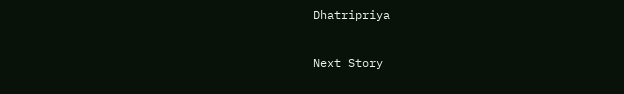Dhatripriya

Next Story